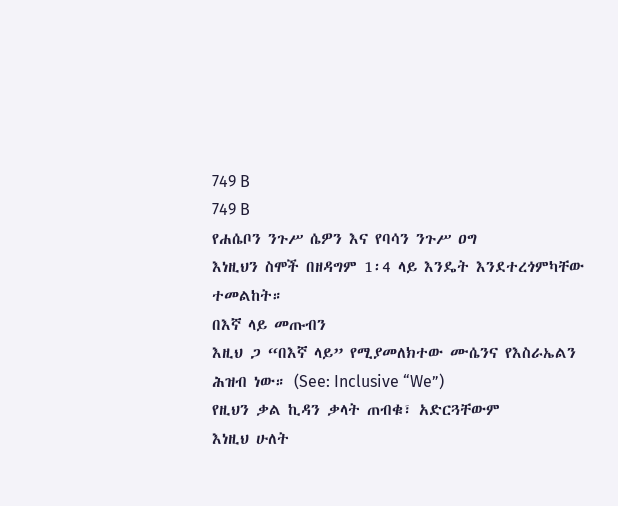749 B
749 B
የሐሴቦን ንጉሥ ሴዎን እና የባሳን ንጉሥ ዐግ
እነዚህን ስሞች በዘዳግም 1፡4 ላይ እንዴት እንደተረጎምካቸው ተመልከት።
በእኛ ላይ መጡብን
እዚህ ጋ “በእኛ ላይ” የሚያመለክተው ሙሴንና የእስራኤልን ሕዝብ ነው። (See: Inclusive “We”)
የዚህን ቃል ኪዳን ቃላት ጠብቁ፣ አድርጓቸውም
እነዚህ ሁለት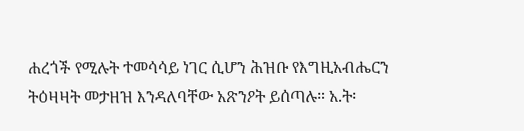ሐረጎች የሚሉት ተመሳሳይ ነገር ሲሆን ሕዝቡ የእግዚአብሔርን ትዕዛዛት መታዘዝ እንዳለባቸው አጽንዖት ይሰጣሉ። አ.ት፡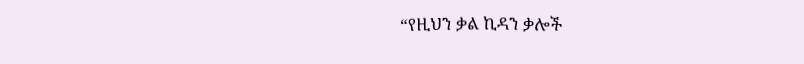“የዚህን ቃል ኪዳን ቃሎች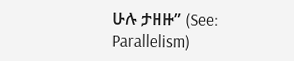ሁሉ ታዘዙ” (See: Parallelism)